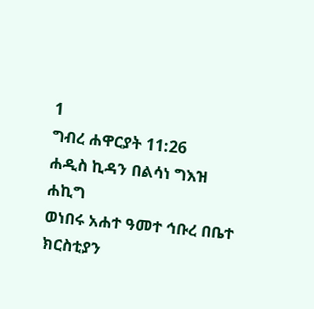1
ግብረ ሐዋርያት 11:26
ሐዲስ ኪዳን በልሳነ ግእዝ
ሐኪግ
ወነበሩ አሐተ ዓመተ ኅቡረ በቤተ ክርስቲያን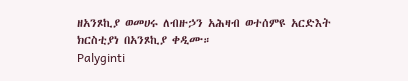ዘአንጾኪያ ወመሀሩ ለብዙኃን አሕዛብ ወተሰምዩ አርድእት ክርስቲያነ በአንጾኪያ ቀዲሙ።
Palyginti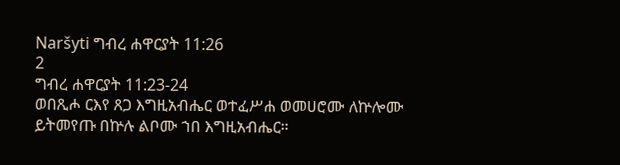Naršyti ግብረ ሐዋርያት 11:26
2
ግብረ ሐዋርያት 11:23-24
ወበጺሖ ርእየ ጸጋ እግዚአብሔር ወተፈሥሐ ወመሀሮሙ ለኵሎሙ ይትመየጡ በኵሉ ልቦሙ ኀበ እግዚአብሔር።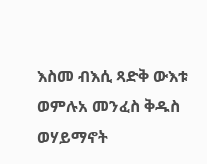እስመ ብእሲ ጻድቅ ውእቱ ወምሉአ መንፈስ ቅዱስ ወሃይማኖት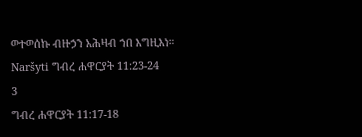ወተወሰኩ ብዙኃን አሕዛብ ኀበ እግዚእነ።
Naršyti ግብረ ሐዋርያት 11:23-24
3
ግብረ ሐዋርያት 11:17-18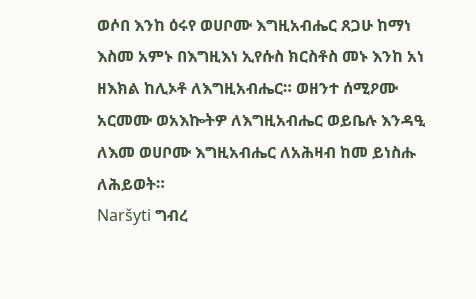ወሶበ እንከ ዕሩየ ወሀቦሙ እግዚአብሔር ጸጋሁ ከማነ እስመ አምኑ በእግዚእነ ኢየሱስ ክርስቶስ መኑ እንከ አነ ዘእክል ከሊኦቶ ለእግዚአብሔር። ወዘንተ ሰሚዖሙ አርመሙ ወአእኰትዎ ለእግዚአብሔር ወይቤሉ እንዳዒ ለእመ ወሀቦሙ እግዚአብሔር ለአሕዛብ ከመ ይነስሑ ለሕይወት።
Naršyti ግብረ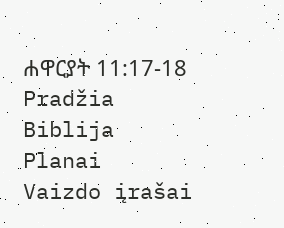ሐዋርያት 11:17-18
Pradžia
Biblija
Planai
Vaizdo įrašai